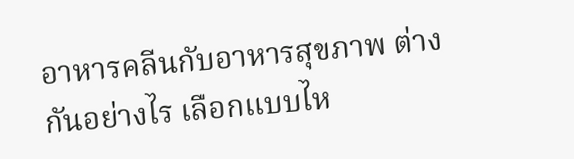อาหารคลีนกับอาหารสุขภาพ ต่างกันอย่างไร เลือกแบบไห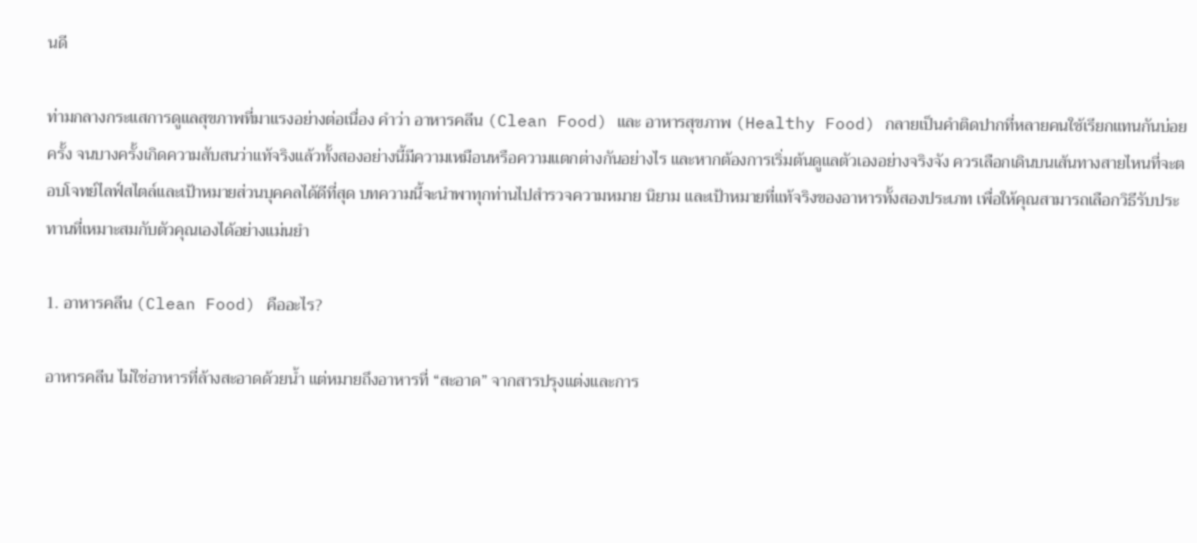นดี

ท่ามกลางกระแสการดูแลสุขภาพที่มาแรงอย่างต่อเนื่อง คำว่า อาหารคลีน (Clean Food) และ อาหารสุขภาพ (Healthy Food) กลายเป็นคำติดปากที่หลายคนใช้เรียกแทนกันบ่อยครั้ง จนบางครั้งเกิดความสับสนว่าแท้จริงแล้วทั้งสองอย่างนี้มีความเหมือนหรือความแตกต่างกันอย่างไร และหากต้องการเริ่มต้นดูแลตัวเองอย่างจริงจัง ควรเลือกเดินบนเส้นทางสายไหนที่จะตอบโจทย์ไลฟ์สไตล์และเป้าหมายส่วนบุคคลได้ดีที่สุด บทความนี้จะนำพาทุกท่านไปสำรวจความหมาย นิยาม และเป้าหมายที่แท้จริงของอาหารทั้งสองประเภท เพื่อให้คุณสามารถเลือกวิธีรับประทานที่เหมาะสมกับตัวคุณเองได้อย่างแม่นยำ

1. อาหารคลีน (Clean Food) คืออะไร?

อาหารคลีน ไม่ใช่อาหารที่ล้างสะอาดด้วยน้ำ แต่หมายถึงอาหารที่ “สะอาด” จากสารปรุงแต่งและการ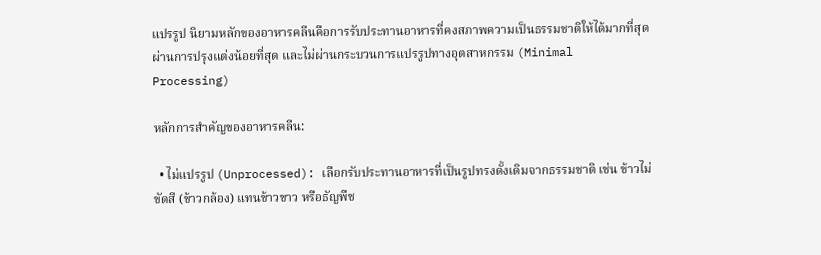แปรรูป นิยามหลักของอาหารคลีนคือการรับประทานอาหารที่คงสภาพความเป็นธรรมชาติให้ได้มากที่สุด ผ่านการปรุงแต่งน้อยที่สุด และไม่ผ่านกระบวนการแปรรูปทางอุตสาหกรรม (Minimal Processing)

หลักการสำคัญของอาหารคลีน:

  • ไม่แปรรูป (Unprocessed): เลือกรับประทานอาหารที่เป็นรูปทรงดั้งเดิมจากธรรมชาติ เช่น ข้าวไม่ขัดสี (ข้าวกล้อง) แทนข้าวขาว หรือธัญพืช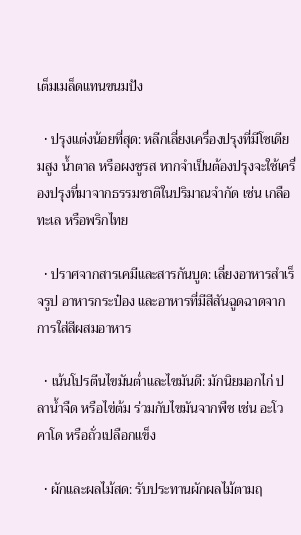เต็มเมล็ดแทนขนมปัง

  • ปรุงแต่งน้อยที่สุด: หลีกเลี่ยงเครื่องปรุงที่มีโซเดียมสูง น้ำตาล หรือผงชูรส หากจำเป็นต้องปรุงจะใช้เครื่องปรุงที่มาจากธรรมชาติในปริมาณจำกัด เช่น เกลือทะเล หรือพริกไทย

  • ปราศจากสารเคมีและสารกันบูด: เลี่ยงอาหารสำเร็จรูป อาหารกระป๋อง และอาหารที่มีสีสันฉูดฉาดจากการใส่สีผสมอาหาร

  • เน้นโปรตีนไขมันต่ำและไขมันดี: มักนิยมอกไก่ ปลาน้ำจืด หรือไข่ต้ม ร่วมกับไขมันจากพืช เช่น อะโวคาโด หรือถั่วเปลือกแข็ง

  • ผักและผลไม้สด: รับประทานผักผลไม้ตามฤ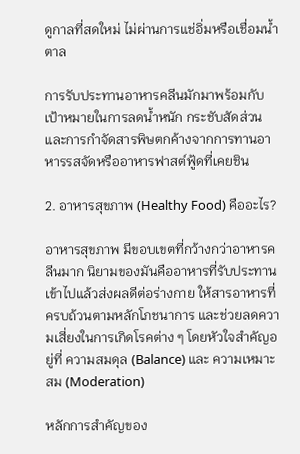ดูกาลที่สดใหม่ ไม่ผ่านการแช่อิ่มหรือเชื่อมน้ำตาล

การรับประทานอาหารคลีนมักมาพร้อมกับเป้าหมายในการลดน้ำหนัก กระชับสัดส่วน และการกำจัดสารพิษตกค้างจากการทานอาหารรสจัดหรืออาหารฟาสต์ฟู้ดที่เคยชิน

2. อาหารสุขภาพ (Healthy Food) คืออะไร?

อาหารสุขภาพ มีขอบเขตที่กว้างกว่าอาหารคลีนมาก นิยามของมันคืออาหารที่รับประทานเข้าไปแล้วส่งผลดีต่อร่างกาย ให้สารอาหารที่ครบถ้วนตามหลักโภชนาการ และช่วยลดความเสี่ยงในการเกิดโรคต่าง ๆ โดยหัวใจสำคัญอยู่ที่ ความสมดุล (Balance) และ ความเหมาะสม (Moderation)

หลักการสำคัญของ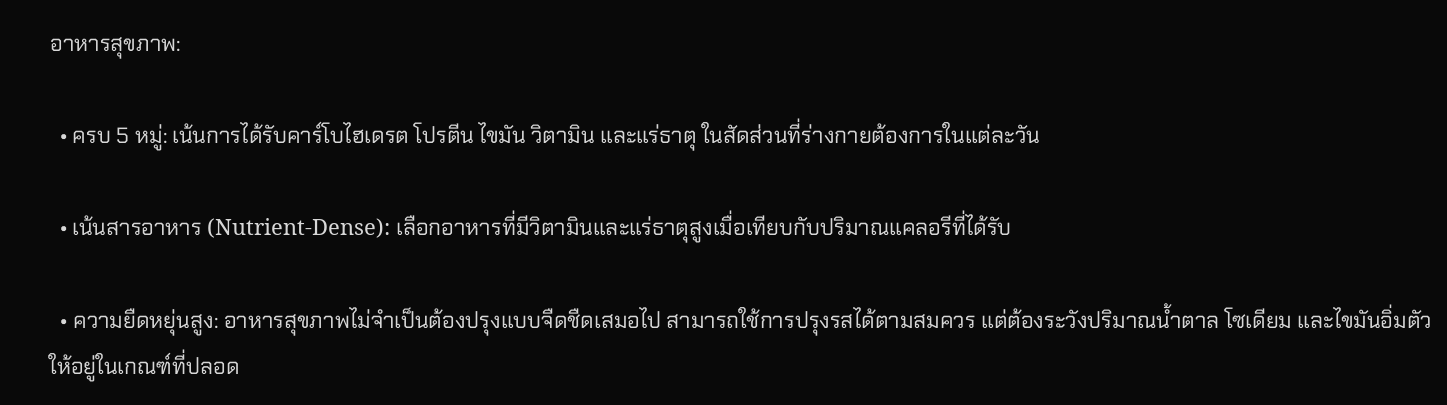อาหารสุขภาพ:

  • ครบ 5 หมู่: เน้นการได้รับคาร์โบไฮเดรต โปรตีน ไขมัน วิตามิน และแร่ธาตุ ในสัดส่วนที่ร่างกายต้องการในแต่ละวัน

  • เน้นสารอาหาร (Nutrient-Dense): เลือกอาหารที่มีวิตามินและแร่ธาตุสูงเมื่อเทียบกับปริมาณแคลอรีที่ได้รับ

  • ความยืดหยุ่นสูง: อาหารสุขภาพไม่จำเป็นต้องปรุงแบบจืดชืดเสมอไป สามารถใช้การปรุงรสได้ตามสมควร แต่ต้องระวังปริมาณน้ำตาล โซเดียม และไขมันอิ่มตัวให้อยู่ในเกณฑ์ที่ปลอด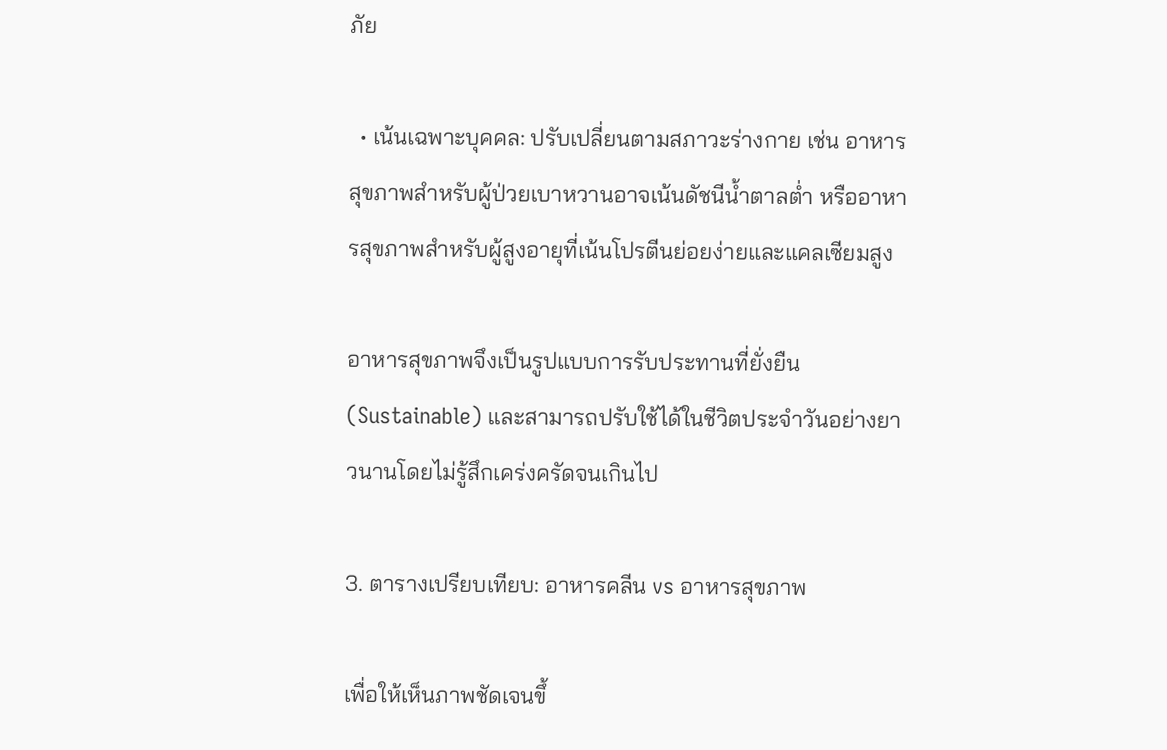ภัย

  • เน้นเฉพาะบุคคล: ปรับเปลี่ยนตามสภาวะร่างกาย เช่น อาหารสุขภาพสำหรับผู้ป่วยเบาหวานอาจเน้นดัชนีน้ำตาลต่ำ หรืออาหารสุขภาพสำหรับผู้สูงอายุที่เน้นโปรตีนย่อยง่ายและแคลเซียมสูง

อาหารสุขภาพจึงเป็นรูปแบบการรับประทานที่ยั่งยืน (Sustainable) และสามารถปรับใช้ได้ในชีวิตประจำวันอย่างยาวนานโดยไม่รู้สึกเคร่งครัดจนเกินไป

3. ตารางเปรียบเทียบ: อาหารคลีน vs อาหารสุขภาพ

เพื่อให้เห็นภาพชัดเจนขึ้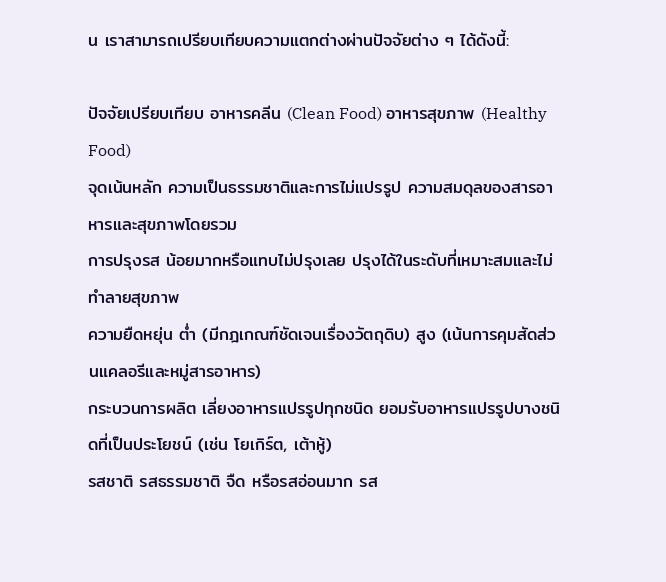น เราสามารถเปรียบเทียบความแตกต่างผ่านปัจจัยต่าง ๆ ได้ดังนี้:

ปัจจัยเปรียบเทียบ อาหารคลีน (Clean Food) อาหารสุขภาพ (Healthy Food)
จุดเน้นหลัก ความเป็นธรรมชาติและการไม่แปรรูป ความสมดุลของสารอาหารและสุขภาพโดยรวม
การปรุงรส น้อยมากหรือแทบไม่ปรุงเลย ปรุงได้ในระดับที่เหมาะสมและไม่ทำลายสุขภาพ
ความยืดหยุ่น ต่ำ (มีกฎเกณฑ์ชัดเจนเรื่องวัตถุดิบ) สูง (เน้นการคุมสัดส่วนแคลอรีและหมู่สารอาหาร)
กระบวนการผลิต เลี่ยงอาหารแปรรูปทุกชนิด ยอมรับอาหารแปรรูปบางชนิดที่เป็นประโยชน์ (เช่น โยเกิร์ต, เต้าหู้)
รสชาติ รสธรรมชาติ จืด หรือรสอ่อนมาก รส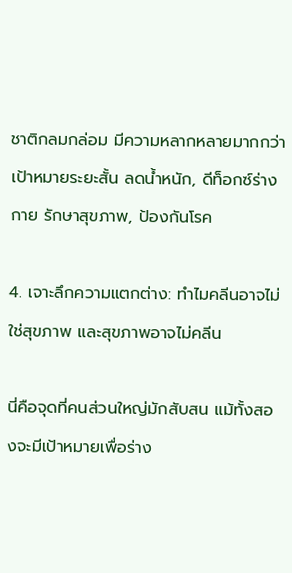ชาติกลมกล่อม มีความหลากหลายมากกว่า
เป้าหมายระยะสั้น ลดน้ำหนัก, ดีท็อกซ์ร่างกาย รักษาสุขภาพ, ป้องกันโรค

4. เจาะลึกความแตกต่าง: ทำไมคลีนอาจไม่ใช่สุขภาพ และสุขภาพอาจไม่คลีน

นี่คือจุดที่คนส่วนใหญ่มักสับสน แม้ทั้งสองจะมีเป้าหมายเพื่อร่าง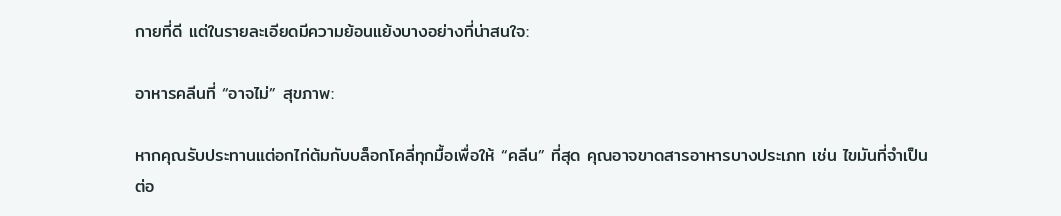กายที่ดี แต่ในรายละเอียดมีความย้อนแย้งบางอย่างที่น่าสนใจ:

อาหารคลีนที่ “อาจไม่” สุขภาพ:

หากคุณรับประทานแต่อกไก่ต้มกับบล็อกโคลี่ทุกมื้อเพื่อให้ “คลีน” ที่สุด คุณอาจขาดสารอาหารบางประเภท เช่น ไขมันที่จำเป็นต่อ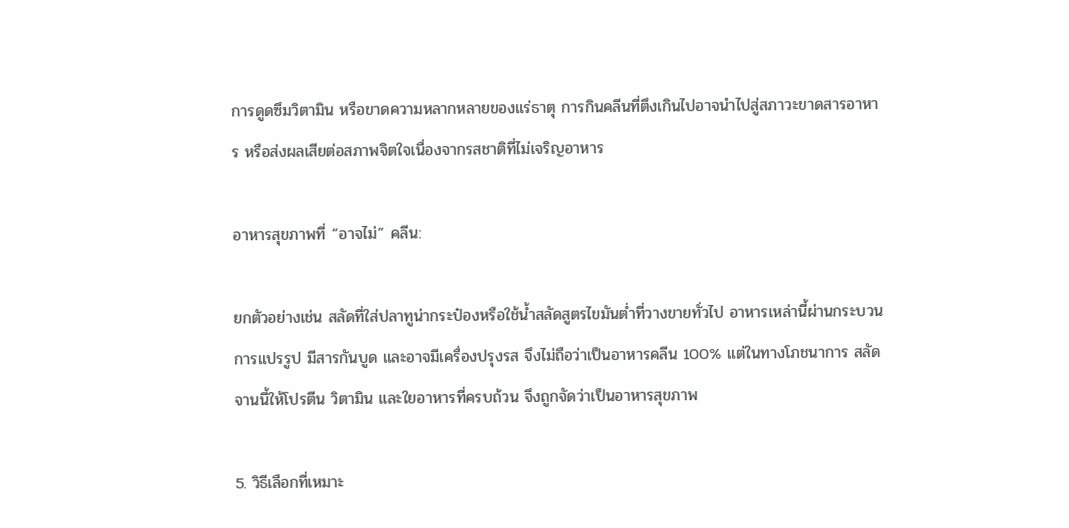การดูดซึมวิตามิน หรือขาดความหลากหลายของแร่ธาตุ การกินคลีนที่ตึงเกินไปอาจนำไปสู่สภาวะขาดสารอาหาร หรือส่งผลเสียต่อสภาพจิตใจเนื่องจากรสชาติที่ไม่เจริญอาหาร

อาหารสุขภาพที่ “อาจไม่” คลีน:

ยกตัวอย่างเช่น สลัดที่ใส่ปลาทูน่ากระป๋องหรือใช้น้ำสลัดสูตรไขมันต่ำที่วางขายทั่วไป อาหารเหล่านี้ผ่านกระบวนการแปรรูป มีสารกันบูด และอาจมีเครื่องปรุงรส จึงไม่ถือว่าเป็นอาหารคลีน 100% แต่ในทางโภชนาการ สลัดจานนี้ให้โปรตีน วิตามิน และใยอาหารที่ครบถ้วน จึงถูกจัดว่าเป็นอาหารสุขภาพ

5. วิธีเลือกที่เหมาะ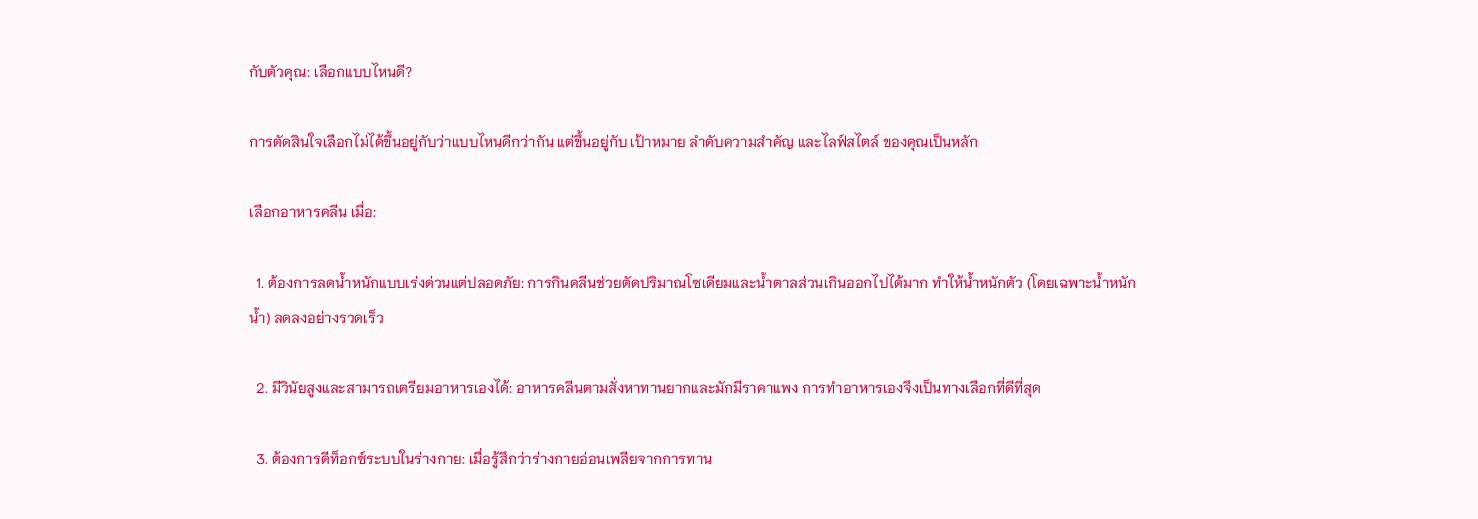กับตัวคุณ: เลือกแบบไหนดี?

การตัดสินใจเลือกไม่ได้ขึ้นอยู่กับว่าแบบไหนดีกว่ากัน แต่ขึ้นอยู่กับ เป้าหมาย ลำดับความสำคัญ และไลฟ์สไตล์ ของคุณเป็นหลัก

เลือกอาหารคลีน เมื่อ:

  1. ต้องการลดน้ำหนักแบบเร่งด่วนแต่ปลอดภัย: การกินคลีนช่วยตัดปริมาณโซเดียมและน้ำตาลส่วนเกินออกไปได้มาก ทำให้น้ำหนักตัว (โดยเฉพาะน้ำหนักน้ำ) ลดลงอย่างรวดเร็ว

  2. มีวินัยสูงและสามารถเตรียมอาหารเองได้: อาหารคลีนตามสั่งหาทานยากและมักมีราคาแพง การทำอาหารเองจึงเป็นทางเลือกที่ดีที่สุด

  3. ต้องการดีท็อกซ์ระบบในร่างกาย: เมื่อรู้สึกว่าร่างกายอ่อนเพลียจากการทาน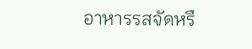อาหารรสจัดหรื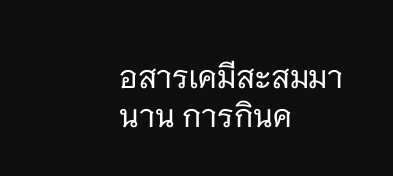อสารเคมีสะสมมานาน การกินค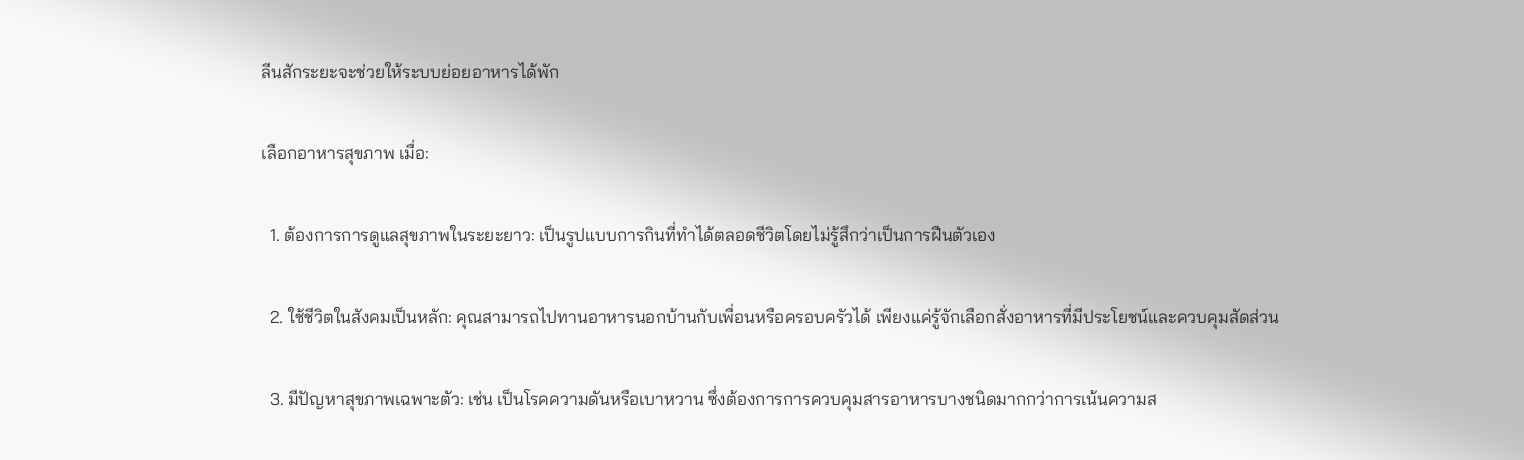ลีนสักระยะจะช่วยให้ระบบย่อยอาหารได้พัก

เลือกอาหารสุขภาพ เมื่อ:

  1. ต้องการการดูแลสุขภาพในระยะยาว: เป็นรูปแบบการกินที่ทำได้ตลอดชีวิตโดยไม่รู้สึกว่าเป็นการฝืนตัวเอง

  2. ใช้ชีวิตในสังคมเป็นหลัก: คุณสามารถไปทานอาหารนอกบ้านกับเพื่อนหรือครอบครัวได้ เพียงแค่รู้จักเลือกสั่งอาหารที่มีประโยชน์และควบคุมสัดส่วน

  3. มีปัญหาสุขภาพเฉพาะตัว: เช่น เป็นโรคความดันหรือเบาหวาน ซึ่งต้องการการควบคุมสารอาหารบางชนิดมากกว่าการเน้นความส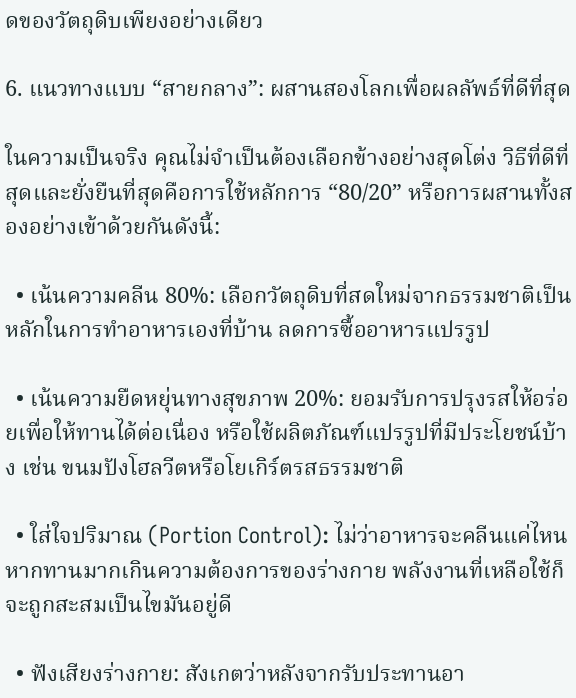ดของวัตถุดิบเพียงอย่างเดียว

6. แนวทางแบบ “สายกลาง”: ผสานสองโลกเพื่อผลลัพธ์ที่ดีที่สุด

ในความเป็นจริง คุณไม่จำเป็นต้องเลือกข้างอย่างสุดโต่ง วิธีที่ดีที่สุดและยั่งยืนที่สุดคือการใช้หลักการ “80/20” หรือการผสานทั้งสองอย่างเข้าด้วยกันดังนี้:

  • เน้นความคลีน 80%: เลือกวัตถุดิบที่สดใหม่จากธรรมชาติเป็นหลักในการทำอาหารเองที่บ้าน ลดการซื้ออาหารแปรรูป

  • เน้นความยืดหยุ่นทางสุขภาพ 20%: ยอมรับการปรุงรสให้อร่อยเพื่อให้ทานได้ต่อเนื่อง หรือใช้ผลิตภัณฑ์แปรรูปที่มีประโยชน์บ้าง เช่น ขนมปังโฮลวีตหรือโยเกิร์ตรสธรรมชาติ

  • ใส่ใจปริมาณ (Portion Control): ไม่ว่าอาหารจะคลีนแค่ไหน หากทานมากเกินความต้องการของร่างกาย พลังงานที่เหลือใช้ก็จะถูกสะสมเป็นไขมันอยู่ดี

  • ฟังเสียงร่างกาย: สังเกตว่าหลังจากรับประทานอา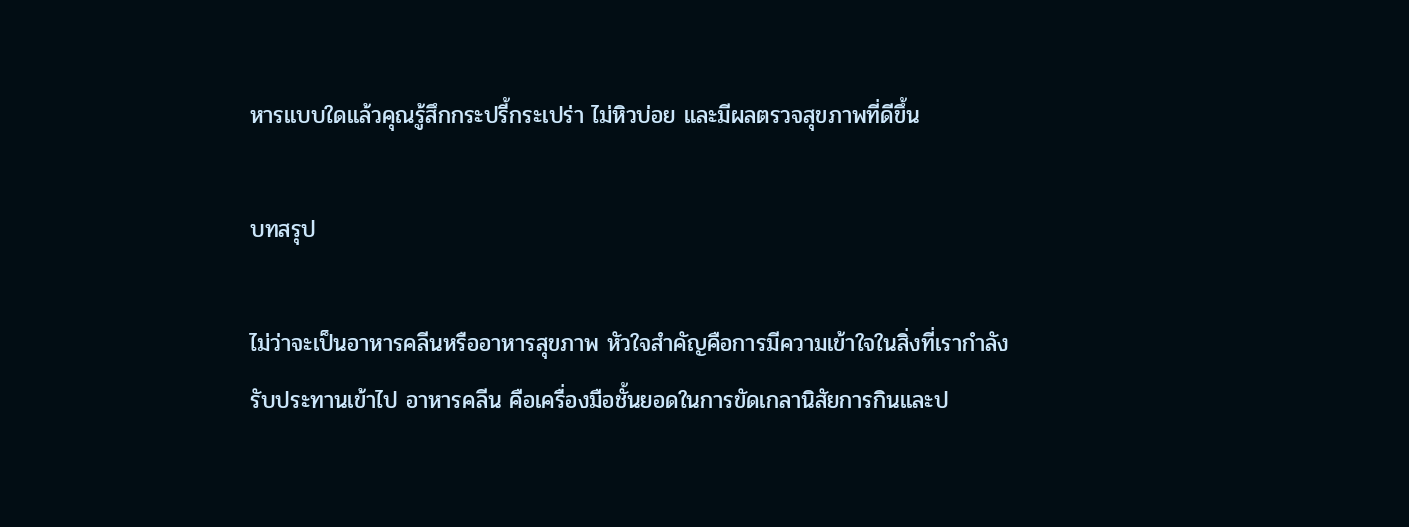หารแบบใดแล้วคุณรู้สึกกระปรี้กระเปร่า ไม่หิวบ่อย และมีผลตรวจสุขภาพที่ดีขึ้น

บทสรุป

ไม่ว่าจะเป็นอาหารคลีนหรืออาหารสุขภาพ หัวใจสำคัญคือการมีความเข้าใจในสิ่งที่เรากำลังรับประทานเข้าไป อาหารคลีน คือเครื่องมือชั้นยอดในการขัดเกลานิสัยการกินและป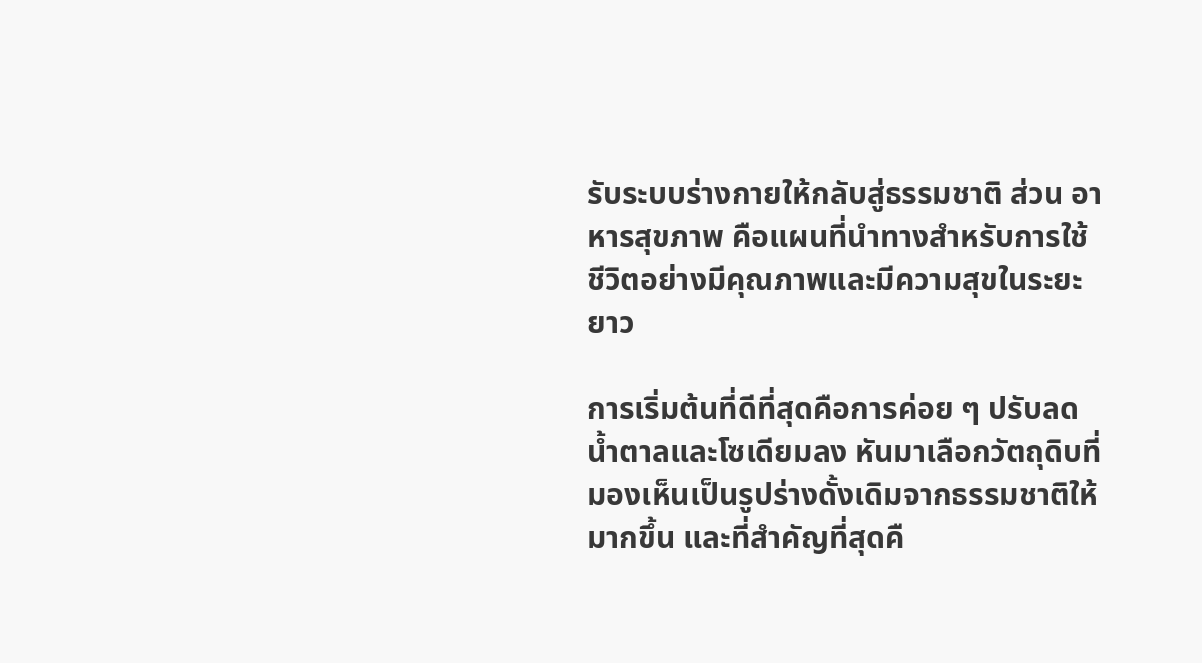รับระบบร่างกายให้กลับสู่ธรรมชาติ ส่วน อาหารสุขภาพ คือแผนที่นำทางสำหรับการใช้ชีวิตอย่างมีคุณภาพและมีความสุขในระยะยาว

การเริ่มต้นที่ดีที่สุดคือการค่อย ๆ ปรับลดน้ำตาลและโซเดียมลง หันมาเลือกวัตถุดิบที่มองเห็นเป็นรูปร่างดั้งเดิมจากธรรมชาติให้มากขึ้น และที่สำคัญที่สุดคื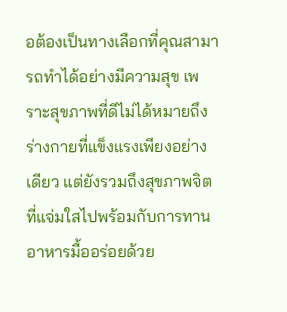อต้องเป็นทางเลือกที่คุณสามารถทำได้อย่างมีความสุข เพราะสุขภาพที่ดีไม่ได้หมายถึงร่างกายที่แข็งแรงเพียงอย่างเดียว แต่ยังรวมถึงสุขภาพจิตที่แจ่มใสไปพร้อมกับการทานอาหารมื้ออร่อยด้วย